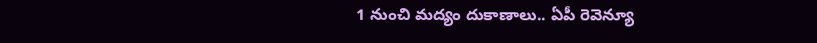1 నుంచి మద్యం దుకాణాలు.. ఏపీ రెవెన్యూ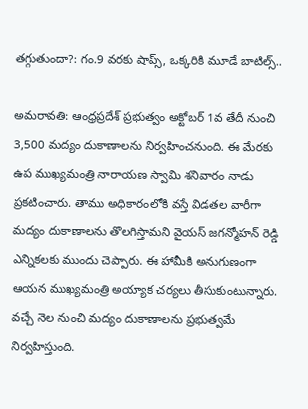తగ్గుతుందా?: గం.9 వరకు షాప్స్, ఒక్కరికి మూడే బాటిల్స్..

అమరావతి: ఆంధ్రప్రదేశ్ ప్రభుత్వం అక్టోబర్ 1వ తేదీ నుంచి 3,500 మద్యం దుకాణాలను నిర్వహించనుంది. ఈ మేరకు ఉప ముఖ్యమంత్రి నారాయణ స్వామి శనివారం నాడు ప్రకటించారు. తాము అధికారంలోకి వస్తే విడతల వారీగా మద్యం దుకాణాలను తొలగిస్తామని వైయస్ జగన్మోహన్ రెడ్డి ఎన్నికలకు ముందు చెప్పారు. ఈ హామీకి అనుగుణంగా ఆయన ముఖ్యమంత్రి అయ్యాక చర్యలు తీసుకుంటున్నారు. వచ్చే నెల నుంచి మద్యం దుకాణాలను ప్రభుత్వమే నిర్వహిస్తుంది.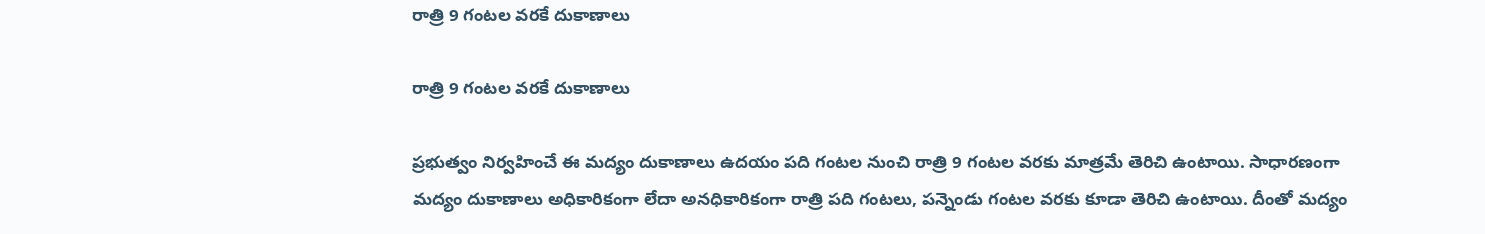రాత్రి 9 గంటల వరకే దుకాణాలు

రాత్రి 9 గంటల వరకే దుకాణాలు

ప్రభుత్వం నిర్వహించే ఈ మద్యం దుకాణాలు ఉదయం పది గంటల నుంచి రాత్రి 9 గంటల వరకు మాత్రమే తెరిచి ఉంటాయి. సాధారణంగా మద్యం దుకాణాలు అధికారికంగా లేదా అనధికారికంగా రాత్రి పది గంటలు, పన్నెండు గంటల వరకు కూడా తెరిచి ఉంటాయి. దీంతో మద్యం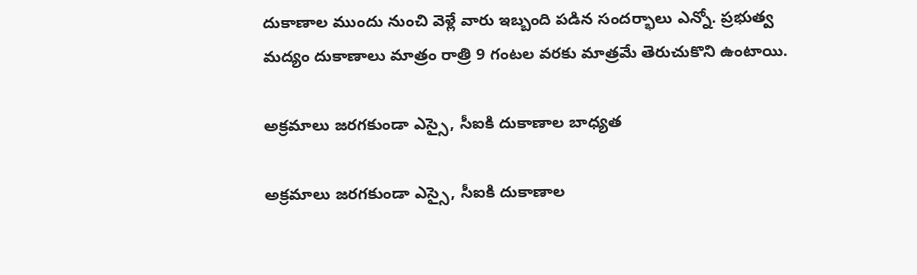దుకాణాల ముందు నుంచి వెళ్లే వారు ఇబ్బంది పడిన సందర్భాలు ఎన్నో. ప్రభుత్వ మద్యం దుకాణాలు మాత్రం రాత్రి 9 గంటల వరకు మాత్రమే తెరుచుకొని ఉంటాయి.

అక్రమాలు జరగకుండా ఎస్సై, సీఐకి దుకాణాల బాధ్యత

అక్రమాలు జరగకుండా ఎస్సై, సీఐకి దుకాణాల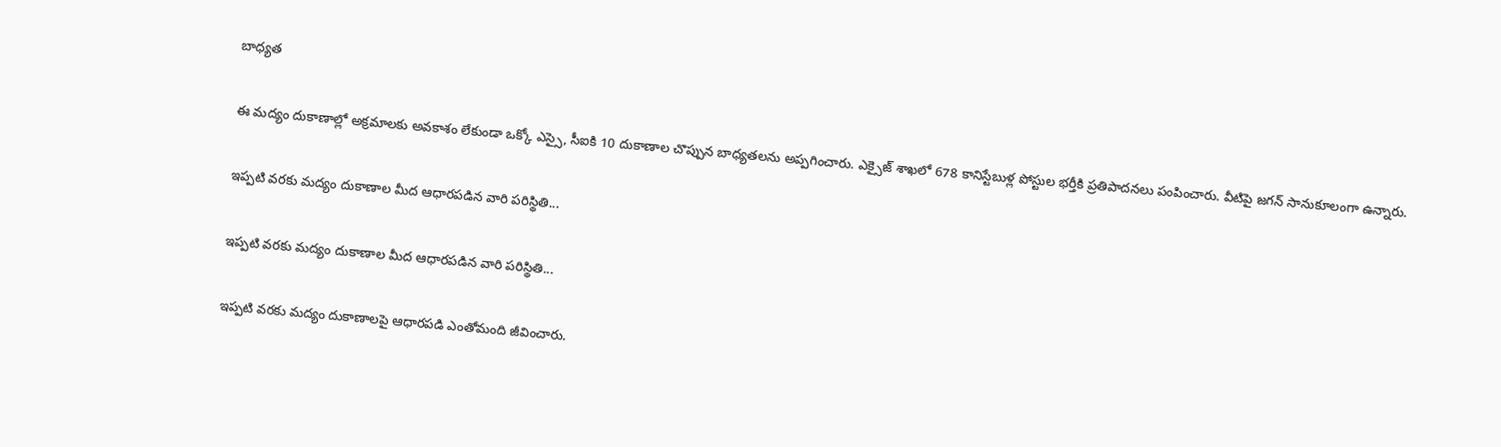బాధ్యత

ఈ మద్యం దుకాణాల్లో అక్రమాలకు అవకాశం లేకుండా ఒక్కో ఎస్సై, సీఐకి 10 దుకాణాల చొప్పున బాధ్యతలను అప్పగించారు. ఎక్సైజ్ శాఖలో 678 కానిస్టేబుళ్ల పోస్టుల భర్తీకి ప్రతిపాదనలు పంపించారు. వీటిపై జగన్ సానుకూలంగా ఉన్నారు.

ఇప్పటి వరకు మద్యం దుకాణాల మీద ఆధారపడిన వారి పరిస్థితి...

ఇప్పటి వరకు మద్యం దుకాణాల మీద ఆధారపడిన వారి పరిస్థితి...

ఇప్పటి వరకు మద్యం దుకాణాలపై ఆధారపడి ఎంతోమంది జీవించారు.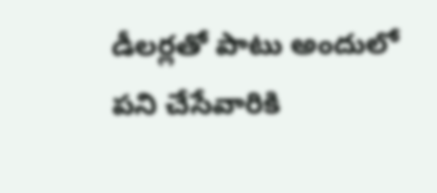డీలర్లతో పాటు అందులో పని చేసేవారికి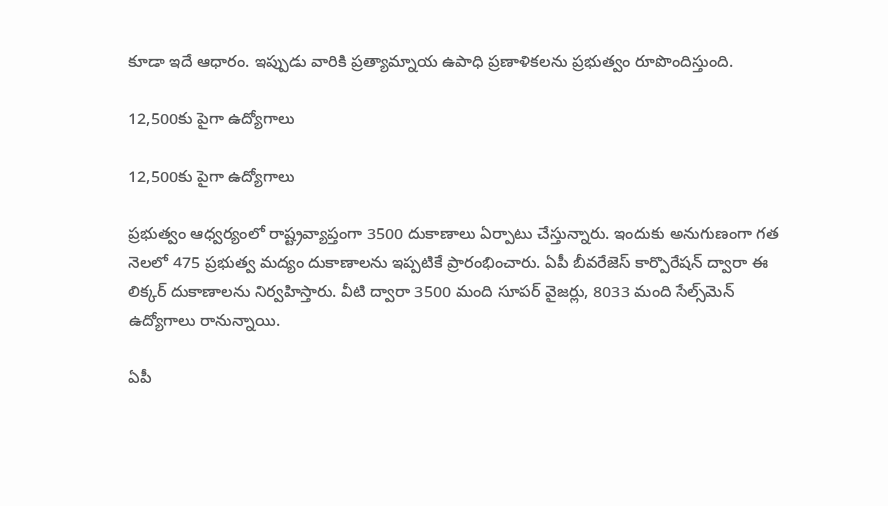కూడా ఇదే ఆధారం. ఇప్పుడు వారికి ప్రత్యామ్నాయ ఉపాధి ప్రణాళికలను ప్రభుత్వం రూపొందిస్తుంది.

12,500కు పైగా ఉద్యోగాలు

12,500కు పైగా ఉద్యోగాలు

ప్రభుత్వం ఆధ్వర్యంలో రాష్ట్రవ్యాప్తంగా 3500 దుకాణాలు ఏర్పాటు చేస్తున్నారు. ఇందుకు అనుగుణంగా గత నెలలో 475 ప్రభుత్వ మద్యం దుకాణాలను ఇప్పటికే ప్రారంభించారు. ఏపీ బీవరేజెస్ కార్పొరేషన్ ద్వారా ఈ లిక్కర్ దుకాణాలను నిర్వహిస్తారు. వీటి ద్వారా 3500 మంది సూపర్‌ వైజర్లు, 8033 మంది సేల్స్‌మెన్ ఉద్యోగాలు రానున్నాయి.

ఏపీ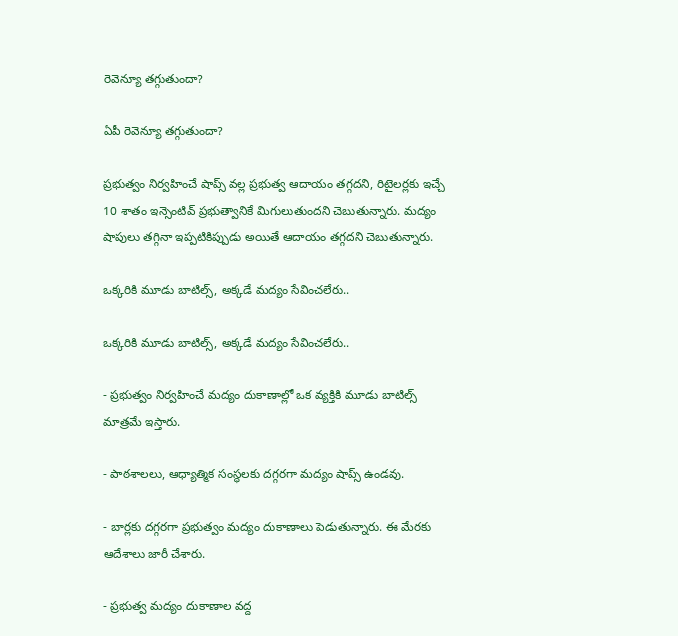రెవెన్యూ తగ్గుతుందా?

ఏపీ రెవెన్యూ తగ్గుతుందా?

ప్రభుత్వం నిర్వహించే షాప్స్ వల్ల ప్రభుత్వ ఆదాయం తగ్గదని, రిటైలర్లకు ఇచ్చే 10 శాతం ఇన్సెంటివ్ ప్రభుత్వానికే మిగులుతుందని చెబుతున్నారు. మద్యం షాపులు తగ్గినా ఇప్పటికిప్పుడు అయితే ఆదాయం తగ్గదని చెబుతున్నారు.

ఒక్కరికి మూడు బాటిల్స్, అక్కడే మద్యం సేవించలేరు..

ఒక్కరికి మూడు బాటిల్స్, అక్కడే మద్యం సేవించలేరు..

- ప్రభుత్వం నిర్వహించే మద్యం దుకాణాల్లో ఒక వ్యక్తికి మూడు బాటిల్స్ మాత్రమే ఇస్తారు.

- పాఠశాలలు, ఆధ్యాత్మిక సంస్థలకు దగ్గరగా మద్యం షాప్స్ ఉండవు.

- బార్లకు దగ్గరగా ప్రభుత్వం మద్యం దుకాణాలు పెడుతున్నారు. ఈ మేరకు ఆదేశాలు జారీ చేశారు.

- ప్రభుత్వ మద్యం దుకాణాల వద్ద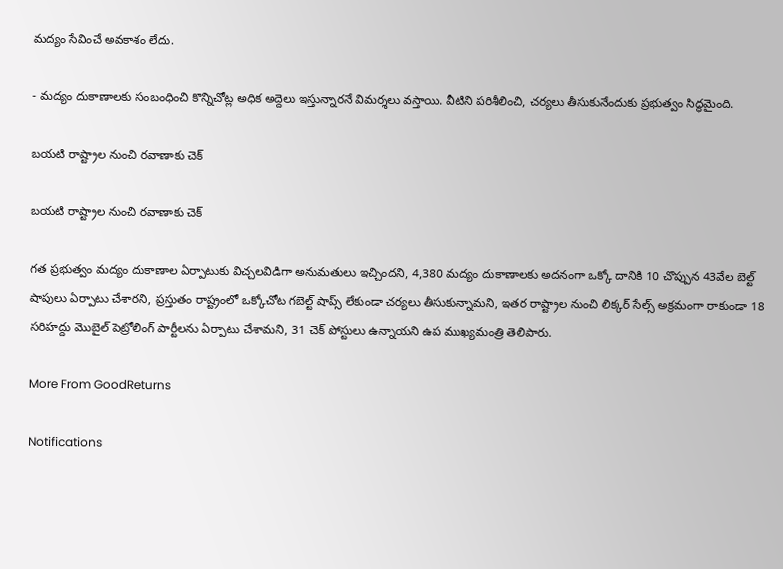మద్యం సేవించే అవకాశం లేదు.

- మద్యం దుకాణాలకు సంబంధించి కొన్నిచోట్ల అధిక అద్దెలు ఇస్తున్నారనే విమర్శలు వస్తాయి. వీటిని పరిశీలించి, చర్యలు తీసుకునేందుకు ప్రభుత్వం సిద్ధమైంది.

బయటి రాష్ట్రాల నుంచి రవాణాకు చెక్

బయటి రాష్ట్రాల నుంచి రవాణాకు చెక్

గత ప్రభుత్వం మద్యం దుకాణాల ఏర్పాటుకు విచ్చలవిడిగా అనుమతులు ఇచ్చిందని, 4,380 మద్యం దుకాణాలకు అదనంగా ఒక్కో దానికి 10 చొప్పున 43వేల బెల్ట్ షాపులు ఏర్పాటు చేశారని, ప్రస్తుతం రాష్ట్రంలో ఒక్కోచోట గబెల్ట్ షాప్స్ లేకుండా చర్యలు తీసుకున్నామని, ఇతర రాష్ట్రాల నుంచి లిక్కర్ సేల్స్ అక్రమంగా రాకుండా 18 సరిహద్దు మొబైల్ పెట్రోలింగ్ పార్టీలను ఏర్పాటు చేశామని, 31 చెక్ పోస్టులు ఉన్నాయని ఉప ముఖ్యమంత్రి తెలిపారు.

More From GoodReturns

Notifications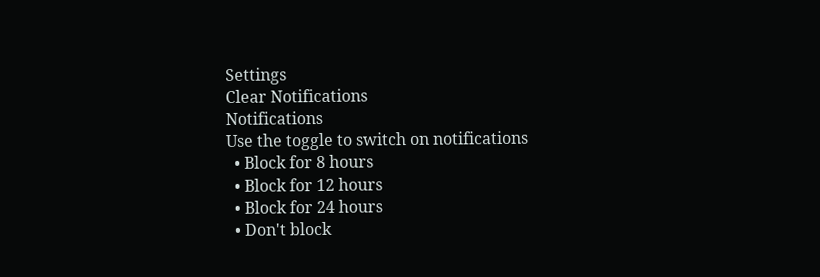Settings
Clear Notifications
Notifications
Use the toggle to switch on notifications
  • Block for 8 hours
  • Block for 12 hours
  • Block for 24 hours
  • Don't block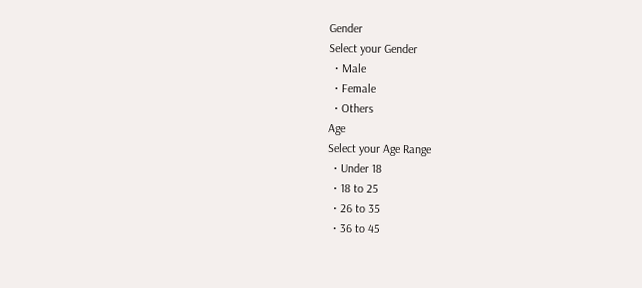Gender
Select your Gender
  • Male
  • Female
  • Others
Age
Select your Age Range
  • Under 18
  • 18 to 25
  • 26 to 35
  • 36 to 45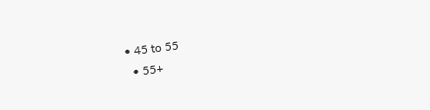• 45 to 55
  • 55+